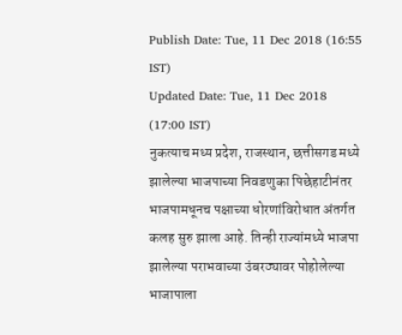Publish Date: Tue, 11 Dec 2018 (16:55 IST)
Updated Date: Tue, 11 Dec 2018 (17:00 IST)
नुकत्याच मध्य प्रदेश, राजस्थान, छत्तीसगड मध्ये झालेल्या भाजपाच्या निवडणुका पिछेहाटीनंतर भाजपामधूनच पक्षाच्या धोरणांविरोधात अंतर्गत कलह सुरु झाला आहे. तिन्ही राज्यांमध्ये भाजपा झालेल्या पराभवाच्या उंबरठ्यावर पोहोलेल्या भाजापाला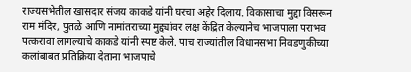राज्यसभेतील खासदार संजय काकडे यांनी घरचा अहेर दिलाय. विकासाचा मुद्दा विसरून राम मंदिर, पुतळे आणि नामांतराच्या मुद्द्यांवर लक्ष केंद्रित केल्यानेच भाजपाला पराभव पत्करावा लागल्याचे काकडे यांनी स्पष्ट केले. पाच राज्यांतील विधानसभा निवडणुकीच्या कलांबाबत प्रतिक्रिया देताना भाजपाचे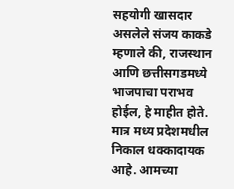सहयोगी खासदार असलेले संजय काकडे म्हणाले की, राजस्थान आणि छत्तीसगडमध्ये भाजपाचा पराभव होईल, हे माहीत होते. मात्र मध्य प्रदेशमधील निकाल धक्कादायक आहे. आमच्या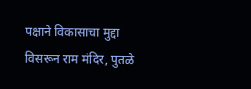पक्षाने विकासाचा मुद्दा विसरून राम मंदिर, पुतळे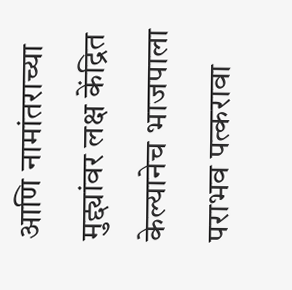आणि नामांतराच्या मुद्द्यांवर लक्ष केंद्रित केल्यानेच भाजपाला पराभव पत्करावा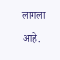लागला आहे.